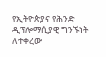የኢትዮጵያና የሕንድ ዲፕሎማሲያዊ ግንኙነት ለተቀረው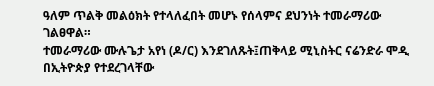ዓለም ጥልቅ መልዕክት የተላለፈበት መሆኑ የሰላምና ደህንነት ተመራማሪው ገልፀዋል።
ተመራማሪው ሙሉጌታ አየነ (ዶ/ር) እንደገለጹት፤ጠቅላይ ሚኒስትር ናሬንድራ ሞዲ በኢትዮጵያ የተደረገላቸው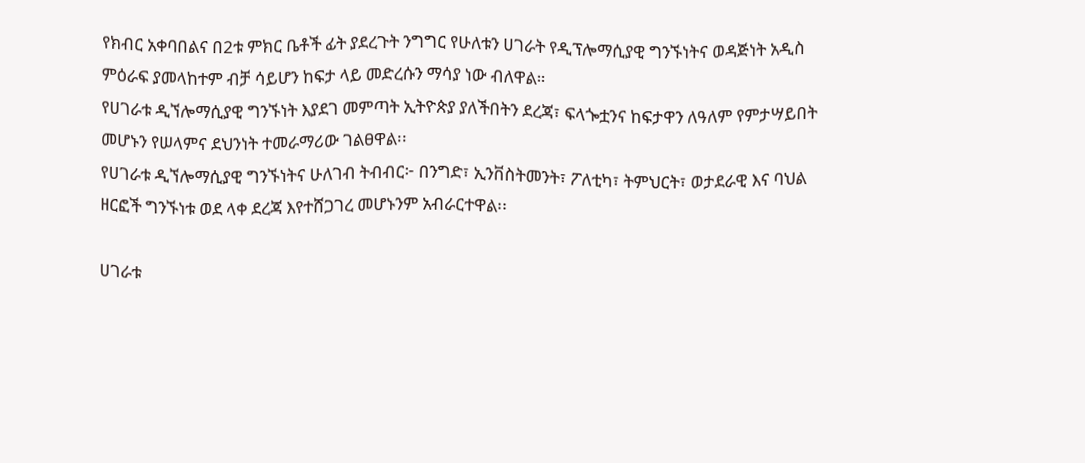የክብር አቀባበልና በ2ቱ ምክር ቤቶች ፊት ያደረጉት ንግግር የሁለቱን ሀገራት የዲፕሎማሲያዊ ግንኙነትና ወዳጅነት አዲስ ምዕራፍ ያመላከተም ብቻ ሳይሆን ከፍታ ላይ መድረሱን ማሳያ ነው ብለዋል።
የሀገራቱ ዲኘሎማሲያዊ ግንኙነት እያደገ መምጣት ኢትዮጵያ ያለችበትን ደረጃ፣ ፍላጐቷንና ከፍታዋን ለዓለም የምታሣይበት መሆኑን የሠላምና ደህንነት ተመራማሪው ገልፀዋል፡፡
የሀገራቱ ዲኘሎማሲያዊ ግንኙነትና ሁለገብ ትብብር፦ በንግድ፣ ኢንቨስትመንት፣ ፖለቲካ፣ ትምህርት፣ ወታደራዊ እና ባህል ዘርፎች ግንኙነቱ ወደ ላቀ ደረጃ እየተሸጋገረ መሆኑንም አብራርተዋል፡፡

ሀገራቱ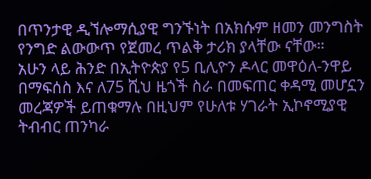በጥንታዊ ዲኘሎማሲያዊ ግንኙነት በአክሱም ዘመን መንግስት የንግድ ልውውጥ የጀመረ ጥልቅ ታሪክ ያላቸው ናቸው።
አሁን ላይ ሕንድ በኢትዮጵያ የ5 ቢሊዮን ዶላር መዋዕለ-ንዋይ በማፍሰስ እና ለ75 ሺህ ዜጎች ስራ በመፍጠር ቀዳሚ መሆኗን መረጃዎች ይጠቁማሉ በዚህም የሁለቱ ሃገራት ኢኮኖሚያዊ ትብብር ጠንካራ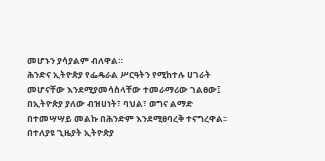መሆኑን ያሳያልም ብለዋል።
ሕንድና ኢትዮጵያ የፌዴራል ሥርዓትን የሚከተሉ ሀገራት መሆናቸው እንደሚያመሳስላቸው ተመራማሪው ገልፀው፤ በኢትዮጵያ ያለው ብዝሀነት፣ ባህል፣ ወግና ልማድ በተመሣሣይ መልኩ በሕንድም እንደሚፀባረቅ ተናግረዋል፡፡
በተለያዩ ጊዜያት ኢትዮጵያ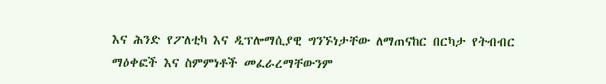እና ሕንድ የፖለቲካ እና ዲፕሎማሲያዊ ግንኙነታቸው ለማጠናከር በርካታ የትብብር ማዕቀፎች እና ስምምነቶች መፈራረማቸውንም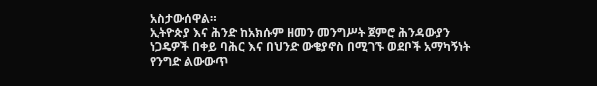አስታውሰዋል።
ኢትዮጵያ እና ሕንድ ከአክሱም ዘመን መንግሥት ጀምሮ ሕንዳውያን ነጋዴዎች በቀይ ባሕር እና በህንድ ውቄያኖስ በሚገኙ ወደቦች አማካኝነት የንግድ ልውውጥ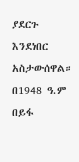ያደርጉ እንደነበር አስታውሰዋል።
በ1948 ዓ.ም በይፋ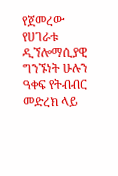የጀመረው የሀገራቱ ዲኘሎማሲያዊ ግንኙነት ሁሉን ዓቀፍ የትብብር መድረክ ላይ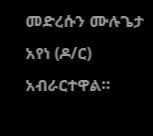መድረሱን ሙሉጌታ አየነ (ዶ/ር) አብራርተዋል።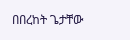በበረከት ጌታቸው